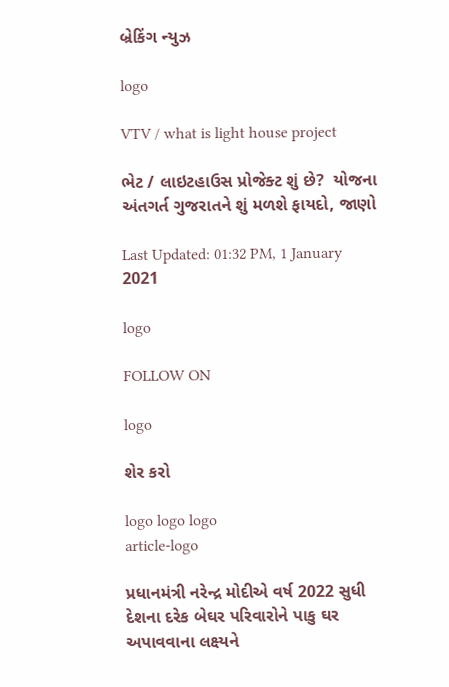બ્રેકિંગ ન્યુઝ

logo

VTV / what is light house project

ભેટ / લાઇટહાઉસ પ્રોજેક્ટ શું છે?  યોજના અંતગર્ત ગુજરાતને શું મળશે ફાયદો, જાણો

Last Updated: 01:32 PM, 1 January 2021

logo

FOLLOW ON

logo

શેર કરો

logo logo logo
article-logo

પ્રધાનમંત્રી નરેન્દ્ર મોદીએ વર્ષ 2022 સુધી દેશના દરેક બેઘર પરિવારોને પાકુ ઘર અપાવવાના લક્ષ્યને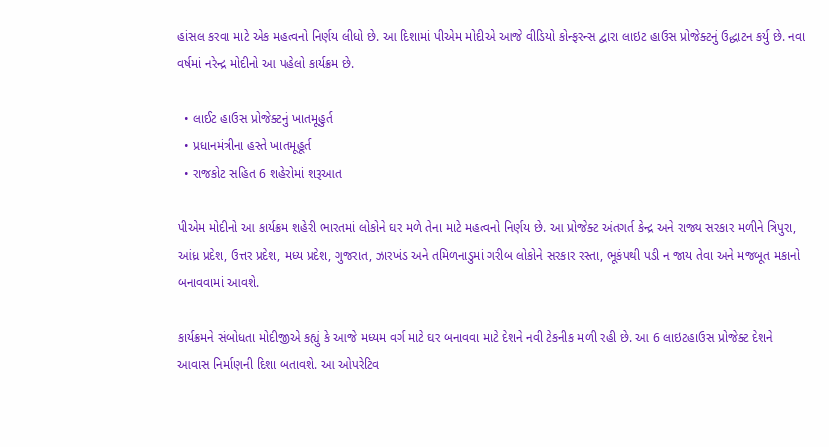હાંસલ કરવા માટે એક મહત્વનો નિર્ણય લીધો છે. આ દિશામાં પીએમ મોદીએ આજે વીડિયો કોન્ફરન્સ દ્વારા લાઇટ હાઉસ પ્રોજેક્ટનું ઉદ્ધાટન કર્યુ છે. નવા વર્ષમાં નરેન્દ્ર મોદીનો આ પહેલો કાર્યક્રમ છે.

  • લાઈટ હાઉસ પ્રોજેક્ટનું ખાતમૂહુર્ત
  • પ્રધાનમંત્રીના હસ્તે ખાતમૂહૂર્ત
  • રાજકોટ સહિત 6 શહેરોમાં શરૂઆત

પીએમ મોદીનો આ કાર્યક્રમ શહેરી ભારતમાં લોકોને ઘર મળે તેના માટે મહત્વનો નિર્ણય છે. આ પ્રોજેક્ટ અંતગર્ત કેન્દ્ર અને રાજ્ય સરકાર મળીને ત્રિપુરા, આંધ્ર પ્રદેશ, ઉત્તર પ્રદેશ, મધ્ય પ્રદેશ, ગુજરાત, ઝારખંડ અને તમિળનાડુમાં ગરીબ લોકોને સરકાર રસ્તા, ભૂકંપથી પડી ન જાય તેવા અને મજબૂત મકાનો બનાવવામાં આવશે.

કાર્યક્રમને સંબોધતા મોદીજીએ કહ્યું કે આજે મધ્યમ વર્ગ માટે ઘર બનાવવા માટે દેશને નવી ટેકનીક મળી રહી છે. આ 6 લાઇટહાઉસ પ્રોજેક્ટ દેશને આવાસ નિર્માણની દિશા બતાવશે. આ ઓપરેટિવ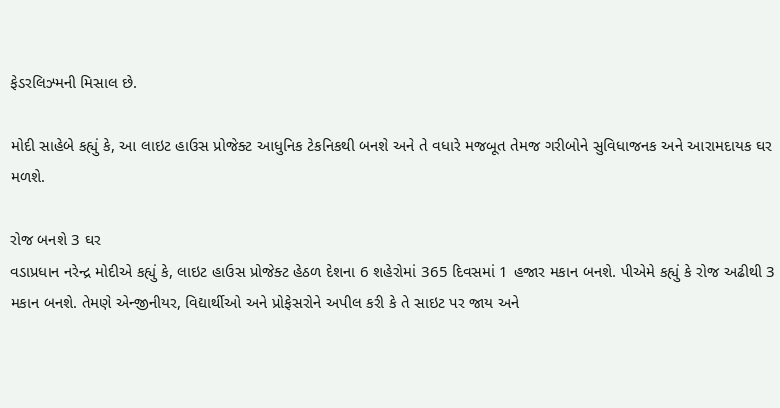ફેડરલિઝ્મની મિસાલ છે.

મોદી સાહેબે કહ્યું કે, આ લાઇટ હાઉસ પ્રોજેક્ટ આધુનિક ટેકનિકથી બનશે અને તે વધારે મજબૂત તેમજ ગરીબોને સુવિધાજનક અને આરામદાયક ઘર મળશે.

રોજ બનશે 3 ઘર
વડાપ્રધાન નરેન્દ્ર મોદીએ કહ્યું કે, લાઇટ હાઉસ પ્રોજેક્ટ હેઠળ દેશના 6 શહેરોમાં 365 દિવસમાં 1 હજાર મકાન બનશે. પીએમે કહ્યું કે રોજ અઢીથી 3 મકાન બનશે. તેમણે એન્જીનીયર, વિદ્યાર્થીઓ અને પ્રોફેસરોને અપીલ કરી કે તે સાઇટ પર જાય અને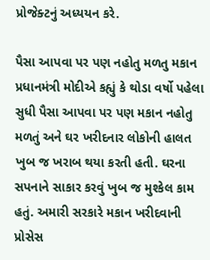પ્રોજેક્ટનું અધ્યયન કરે.

પૈસા આપવા પર પણ નહોતુ મળતુ મકાન
પ્રધાનમંત્રી મોદીએ કહ્યું કે થોડા વર્ષો પહેલા સુધી પૈસા આપવા પર પણ મકાન નહોતુ મળતું અને ઘર ખરીદનાર લોકોની હાલત ખુબ જ ખરાબ થયા કરતી હતી. ઘરના સપનાને સાકાર કરવું ખુબ જ મુશ્કેલ કામ હતું. અમારી સરકારે મકાન ખરીદવાની પ્રોસેસ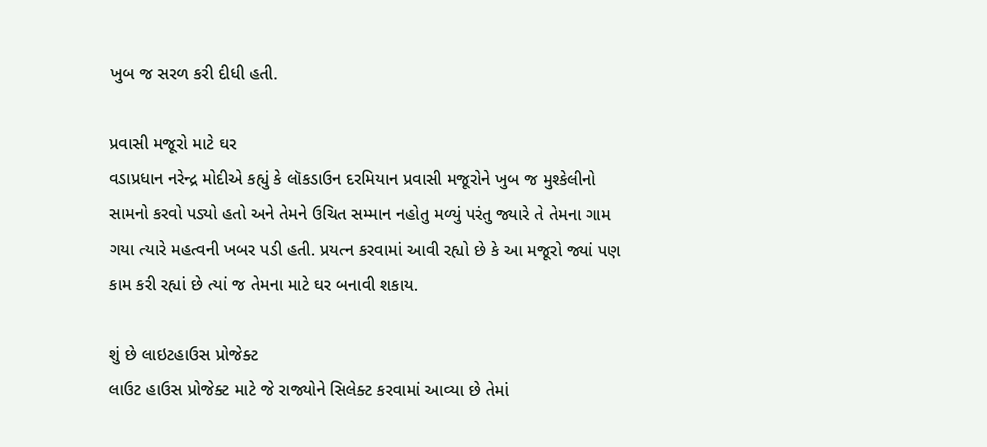ખુબ જ સરળ કરી દીધી હતી.

પ્રવાસી મજૂરો માટે ઘર
વડાપ્રધાન નરેન્દ્ર મોદીએ કહ્યું કે લૉકડાઉન દરમિયાન પ્રવાસી મજૂરોને ખુબ જ મુશ્કેલીનો સામનો કરવો પડ્યો હતો અને તેમને ઉચિત સમ્માન નહોતુ મળ્યું પરંતુ જ્યારે તે તેમના ગામ ગયા ત્યારે મહત્વની ખબર પડી હતી. પ્રયત્ન કરવામાં આવી રહ્યો છે કે આ મજૂરો જ્યાં પણ કામ કરી રહ્યાં છે ત્યાં જ તેમના માટે ઘર બનાવી શકાય.

શું છે લાઇટહાઉસ પ્રોજેક્ટ
લાઉટ હાઉસ પ્રોજેક્ટ માટે જે રાજ્યોને સિલેક્ટ કરવામાં આવ્યા છે તેમાં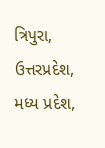ત્રિપુરા, ઉત્તરપ્રદેશ, મધ્ય પ્રદેશ,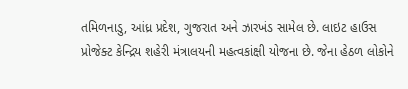તમિળનાડુ, આંધ્ર પ્રદેશ, ગુજરાત અને ઝારખંડ સામેલ છે. લાઇટ હાઉસ પ્રોજેક્ટ કેન્દ્રિય શહેરી મંત્રાલયની મહત્વકાંક્ષી યોજના છે. જેના હેઠળ લોકોને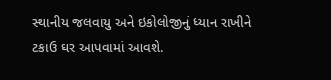સ્થાનીય જલવાયુ અને ઇકોલોજીનું ધ્યાન રાખીને ટકાઉ ઘર આપવામાં આવશે.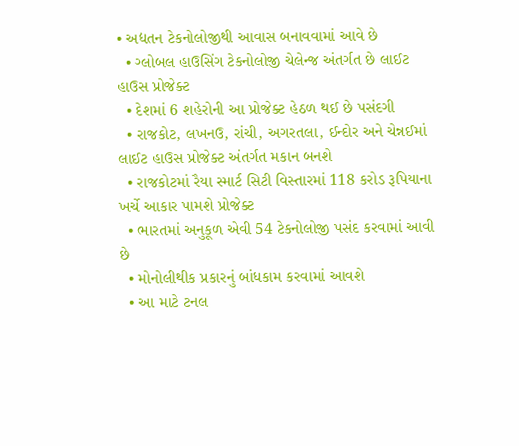• અદ્યતન ટેકનોલોજીથી આવાસ બનાવવામાં આવે છે
  • ગ્લોબલ હાઉસિંગ ટેકનોલોજી ચેલેન્જ અંતર્ગત છે લાઈટ હાઉસ પ્રોજેક્ટ
  • દેશમાં 6 શહેરોની આ પ્રોજેક્ટ હેઠળ થઈ છે પસંદગી
  • રાજકોટ, લખનઉ, રાંચી, અગરતલા, ઈન્દોર અને ચેન્નઈમાં લાઈટ હાઉસ પ્રોજેક્ટ અંતર્ગત મકાન બનશે
  • રાજકોટમાં રૈયા સ્માર્ટ સિટી વિસ્તારમાં 118 કરોડ રૂપિયાના ખર્ચે આકાર પામશે પ્રોજેક્ટ
  • ભારતમાં અનુકૂળ એવી 54 ટેકનોલોજી પસંદ કરવામાં આવી છે
  • મોનોલીથીક પ્રકારનું બાંધકામ કરવામાં આવશે
  • આ માટે ટનલ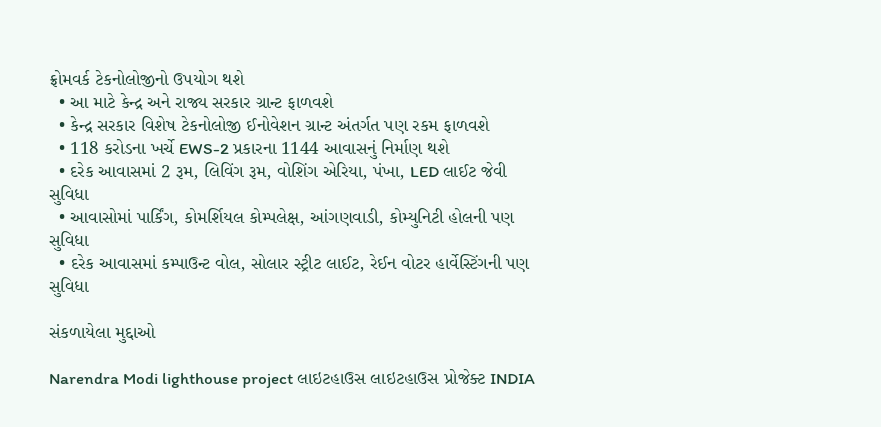ફ્રોમવર્ક ટેકનોલોજીનો ઉપયોગ થશે
  • આ માટે કેન્દ્ર અને રાજ્ય સરકાર ગ્રાન્ટ ફાળવશે
  • કેન્દ્ર સરકાર વિશેષ ટેકનોલોજી ઈનોવેશન ગ્રાન્ટ અંતર્ગત પણ રકમ ફાળવશે
  • 118 કરોડના ખર્ચે EWS-2 પ્રકારના 1144 આવાસનું નિર્માણ થશે
  • દરેક આવાસમાં 2 રૂમ, લિવિંગ રૂમ, વોશિંગ એરિયા, પંખા, LED લાઈટ જેવી સુવિધા
  • આવાસોમાં પાર્કિંગ, કોમર્શિયલ કોમ્પલેક્ષ, આંગણવાડી, કોમ્યુનિટી હોલની પણ સુવિધા
  • દરેક આવાસમાં કમ્પાઉન્ટ વોલ, સોલાર સ્ટ્રીટ લાઈટ, રેઈન વોટર હાર્વેસ્ટિંગની પણ સુવિધા

સંકળાયેલા મુદ્દાઓ

Narendra Modi lighthouse project લાઇટહાઉસ લાઇટહાઉસ પ્રોજેક્ટ INDIA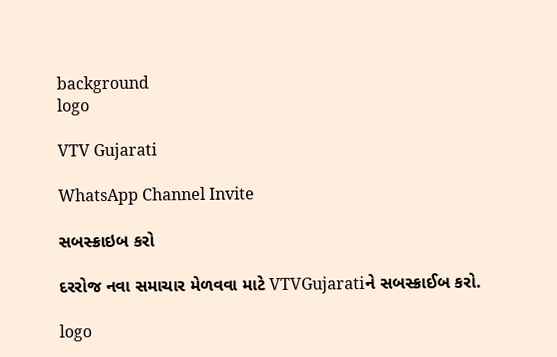background
logo

VTV Gujarati

WhatsApp Channel Invite

સબસ્ક્રાઇબ કરો

દરરોજ નવા સમાચાર મેળવવા માટે VTVGujaratiને સબસ્ક્રાઈબ કરો.

logo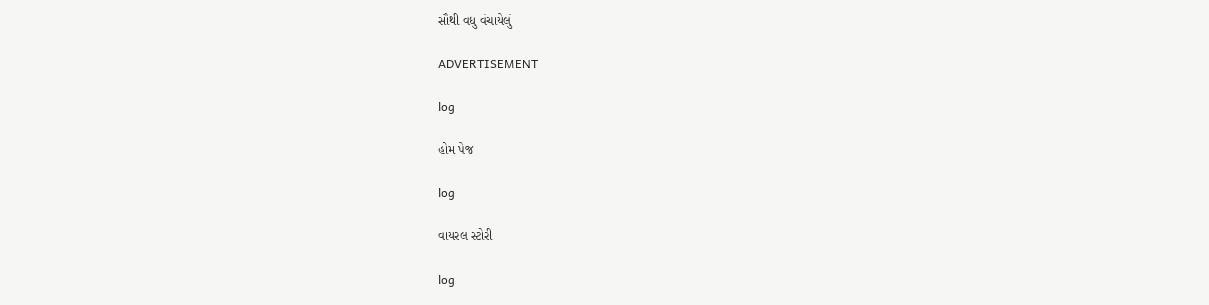સૌથી વધુ વંચાયેલું

ADVERTISEMENT

log

હોમ પેજ

log

વાયરલ સ્ટોરી

log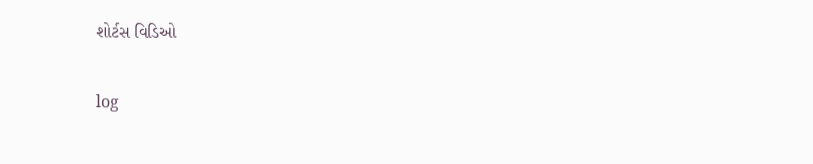શોર્ટસ વિડિઓ

log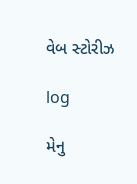વેબ સ્ટોરીઝ

log

મેનુ